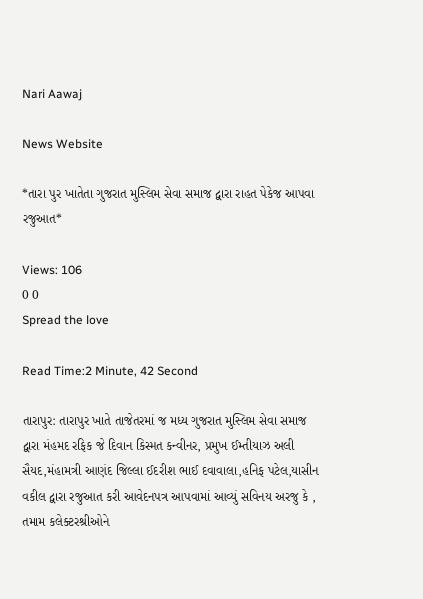Nari Aawaj

News Website

*તારા પુર ખાતેતા ગુજરાત મુસ્લિમ સેવા સમાજ દ્વારા રાહત પેકેજ આપવા રજુઆત*

Views: 106
0 0
Spread the love

Read Time:2 Minute, 42 Second

તારાપુર: તારાપુર ખાતે તાજેતરમાં જ મધ્ય ગુજરાત મુસ્લિમ સેવા સમાજ દ્વારા મંહમદ રફિક જે દિવાન કિસ્મત કન્વીનર, પ્રમુખ ઈમ્તીયાઝ અલી સૈયદ,મંહામત્રી આણંદ જિલ્લા ઈદરીશ ભાઈ દવાવાલા,હનિફ પટેલ,યાસીન વકીલ દ્વારા રજુઆત કરી આવેદનપત્ર આપવામાં આવ્યું સવિનય અરજુ કે , તમામ કલેક્ટરશ્રીઓને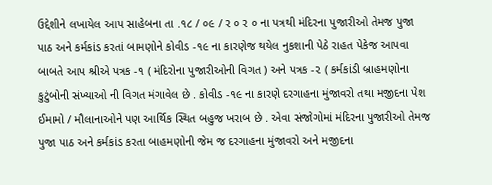ઉદ્દેશીને લખાયેલ આપ સાહેબના તા .૧૮ / ૦૯ / ર ૦ ર ૦ ના પત્રથી મંદિરના પુજારીઓ તેમજ પુજા પાઠ અને કર્મકાંડ કરતાં બામણોને કોવીડ -૧૯ ના કારણેજ થયેલ નુકશાની પેઠે રાહત પેકેજ આપવા બાબતે આપ શ્રીએ પત્રક -૧ ( મંદિરોના પુજારીઓની વિગત ) અને પત્રક -૨ ( કર્મકાંડી બ્રાહમણોના કુટુંબોની સંખ્યાઓ ની વિગત મંગાવેલ છે . કોવીડ -૧૯ ના કારણે દરગાહના મુંજાવરો તથા મજીદના પેશ ઈમામો / મૌલાનાઓને પણ આર્થિક સ્થિત બહુજ ખરાબ છે . એવા સંજોગોમાં મંદિરના પુજારીઓ તેમજ પુજા પાઠ અને કર્મકાંડ કરતા બાહમણોની જેમ જ દરગાહના મુંજાવરો અને મજીદના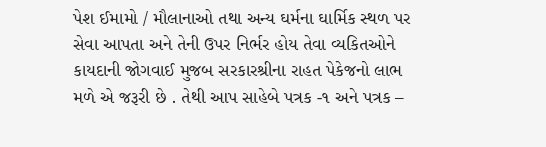પેશ ઈમામો / મૌલાનાઓ તથા અન્ય ઘર્મના ઘાર્મિક સ્થળ પર સેવા આપતા અને તેની ઉપર નિર્ભર હોય તેવા વ્યકિતઓને કાયદાની જોગવાઈ મુજબ સરકારશ્રીના રાહત પેકેજનો લાભ મળે એ જરૂરી છે . તેથી આપ સાહેબે પત્રક -૧ અને પત્રક –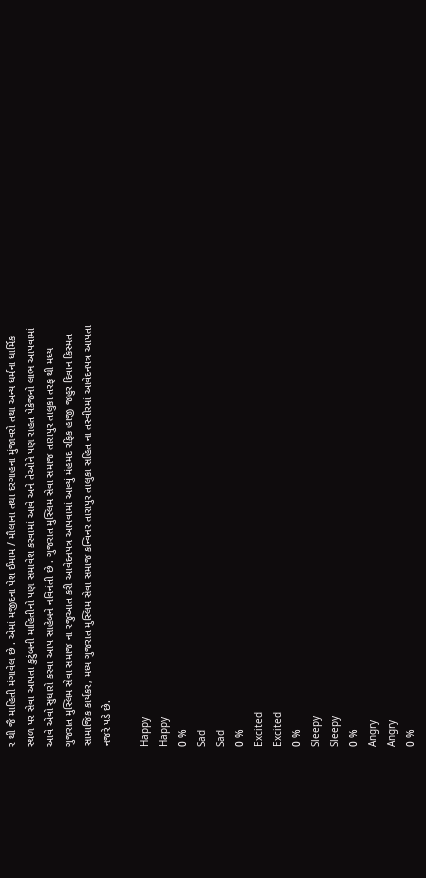ર થી જૈ માહિતી મંગાવેલ છે . એમાં મજીદના પેશ ઈમામ / મૌલાના તથા દરગાહના મુંજાવરો તથા અન્ય ધર્મના ધાર્મિક સ્થળ પર સેવા આપતા કુટુંબની માહિતીનો પણ સમાવેશ કરવામાં આવે અને તેઓને પણ રાહત પેકેજનો લાભ આપવામાં આવે એવો સુધારો કરવા આપ સાહેબને નવિનંતી છે . ગુજરાત મુસ્લિમ સેવા સમાજ તારાપુર તાલુકા તરફ થી મધ્ય ગુજરાત મુસ્લિમ સેવા સમાજ ના રજુઆત કરી આવેદનપત્ર આપવામાં આવ્યું મંહમદ રફિક હાજી જહુર દિવાન કિસ્મત સામાજિક કાર્યકર, મધ્ય ગુજરાત મુસ્લિમ સેવા સમાજ કન્વિનર તારાપુર તાલુકા સહિત ના તસ્વીરમાં આવેદનપત્ર આપતા નજરે પડે છે.

Happy
Happy
0 %
Sad
Sad
0 %
Excited
Excited
0 %
Sleepy
Sleepy
0 %
Angry
Angry
0 %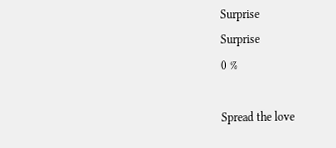Surprise
Surprise
0 %

Spread the love